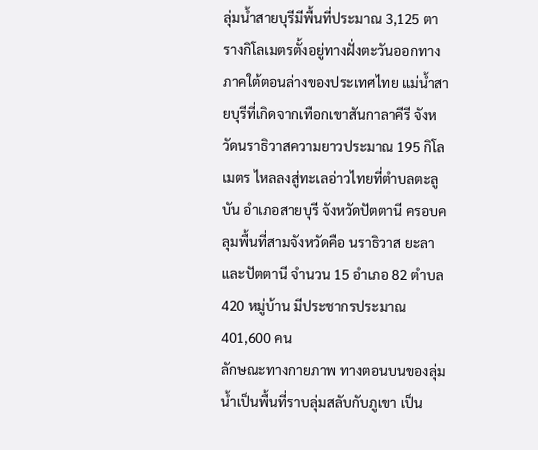ลุ่มน้ำสายบุรีมีพื้นที่ประมาณ 3,125 ตารางกิโลเมตรตั้งอยู่ทางฝั่งตะวันออกทางภาคใต้ตอนล่างของประเทศไทย แม่น้ำสายบุรีที่เกิดจากเทือกเขาสันกาลาคีรี จังหวัดนราธิวาสความยาวประมาณ 195 กิโลเมตร ไหลลงสู่ทะเลอ่าวไทยที่ตำบลตะลูบัน อำเภอสายบุรี จังหวัดปัตตานี ครอบคลุมพื้นที่สามจังหวัดคือ นราธิวาส ยะลาและปัตตานี จำนวน 15 อำเภอ 82 ตำบล 420 หมู่บ้าน มีประชากรประมาณ 401,600 คน
ลักษณะทางกายภาพ ทางตอนบนของลุ่มน้ำเป็นพื้นที่ราบลุ่มสลับกับภูเขา เป็น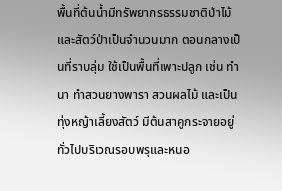พื้นที่ต้นน้ำมีทรัพยากรธรรมชาติป่าไม้และสัตว์ป่าเป็นจำนวนมาก ตอนกลางเป็นที่ราบลุ่ม ใช้เป็นพื้นที่เพาะปลูก เช่น ทำนา ทำสวนยางพารา สวนผลไม้ และเป็นทุ่งหญ้าเลี้ยงสัตว์ มีต้นสาคูกระจายอยู่ทั่วไปบริเวณรอบพรุและหนอ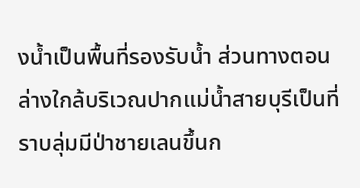งน้ำเป็นพื้นที่รองรับน้ำ ส่วนทางตอนล่างใกล้บริเวณปากแม่น้ำสายบุรีเป็นที่ราบลุ่มมีป่าชายเลนขึ้นก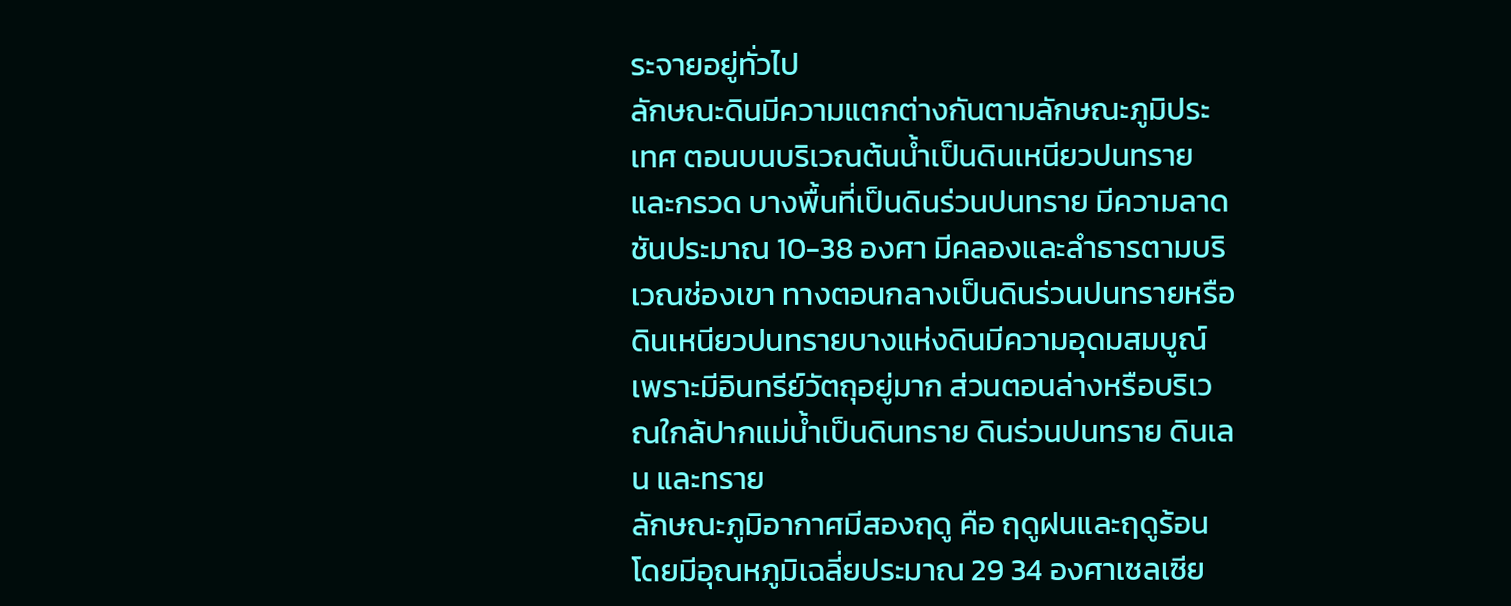ระจายอยู่ทั่วไป
ลักษณะดินมีความแตกต่างกันตามลักษณะภูมิประเทศ ตอนบนบริเวณต้นน้ำเป็นดินเหนียวปนทรายและกรวด บางพื้นที่เป็นดินร่วนปนทราย มีความลาดชันประมาณ 10-38 องศา มีคลองและลำธารตามบริเวณช่องเขา ทางตอนกลางเป็นดินร่วนปนทรายหรือดินเหนียวปนทรายบางแห่งดินมีความอุดมสมบูณ์เพราะมีอินทรีย์วัตถุอยู่มาก ส่วนตอนล่างหรือบริเวณใกล้ปากแม่น้ำเป็นดินทราย ดินร่วนปนทราย ดินเลน และทราย
ลักษณะภูมิอากาศมีสองฤดู คือ ฤดูฝนและฤดูร้อน โดยมีอุณหภูมิเฉลี่ยประมาณ 29 34 องศาเซลเซีย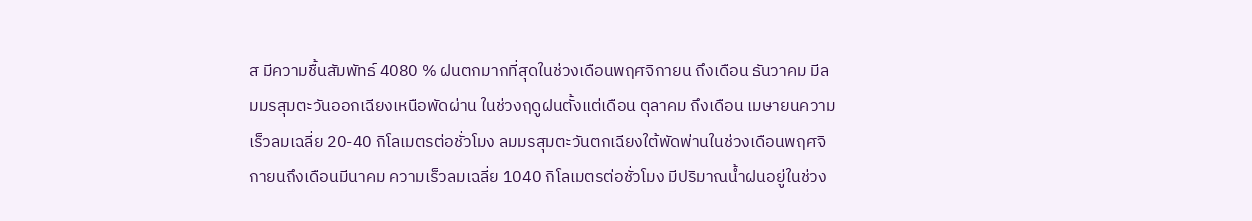ส มีความชื้นสัมพัทธ์ 4080 % ฝนตกมากที่สุดในช่วงเดือนพฤศจิกายน ถึงเดือน ธันวาคม มีลมมรสุมตะวันออกเฉียงเหนือพัดผ่าน ในช่วงฤดูฝนตั้งแต่เดือน ตุลาคม ถึงเดือน เมษายนความเร็วลมเฉลี่ย 20-40 กิโลเมตรต่อชั่วโมง ลมมรสุมตะวันตกเฉียงใต้พัดพ่านในช่วงเดือนพฤศจิกายนถึงเดือนมีนาคม ความเร็วลมเฉลี่ย 1040 กิโลเมตรต่อชั่วโมง มีปริมาณน้ำฝนอยู่ในช่วง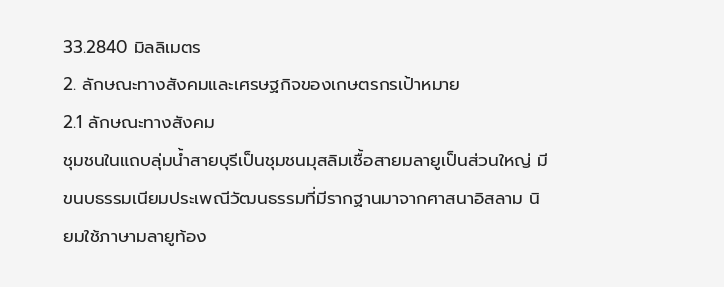33.2840 มิลลิเมตร
2. ลักษณะทางสังคมและเศรษฐกิจของเกษตรกรเป้าหมาย
2.1 ลักษณะทางสังคม
ชุมชนในแถบลุ่มน้ำสายบุรีเป็นชุมชนมุสลิมเชื้อสายมลายูเป็นส่วนใหญ่ มีขนบธรรมเนียมประเพณีวัฒนธรรมที่มีรากฐานมาจากศาสนาอิสลาม นิยมใช้ภาษามลายูท้อง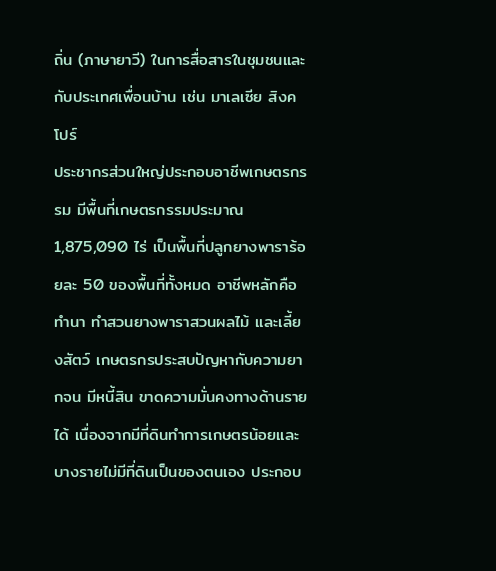ถิ่น (ภาษายาวี) ในการสื่อสารในชุมชนและกับประเทศเพื่อนบ้าน เช่น มาเลเซีย สิงคโปร์
ประชากรส่วนใหญ่ประกอบอาชีพเกษตรกรรม มีพื้นที่เกษตรกรรมประมาณ 1,875,090 ไร่ เป็นพื้นที่ปลูกยางพาราร้อยละ 50 ของพื้นที่ทั้งหมด อาชีพหลักคือ ทำนา ทำสวนยางพาราสวนผลไม้ และเลี้ยงสัตว์ เกษตรกรประสบปัญหากับความยากจน มีหนี้สิน ขาดความมั่นคงทางด้านรายได้ เนื่องจากมีที่ดินทำการเกษตรน้อยและบางรายไม่มีที่ดินเป็นของตนเอง ประกอบ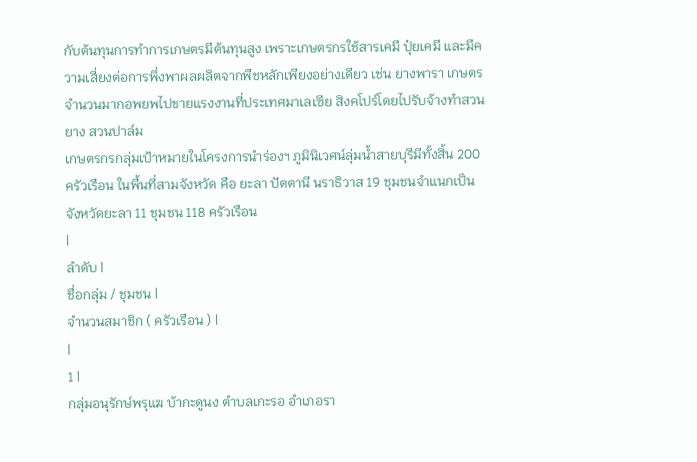กับต้นทุนการทำการเกษตรมีต้นทุนสูง เพราะเกษตรกรใช้สารเคมี ปุ๋ยเคมี และมีความเสี่ยงต่อการพึ่งพาผลผลิตจากพืชหลักเพียงอย่างเดียว เช่น ยางพารา เกษตรจำนวนมากอพยพไปขายแรงงานที่ประเทศมาเลเซีย สิงคโปร์โดยไปรับจ้างทำสวนยาง สวนปาล์ม
เกษตรกรกลุ่มเป้าหมายในโครงการนำร่องฯ ภูมินิเวศน์ลุ่มน้ำสายบุรีมีทั้งสิ้น 200 ครัวเรือน ในพื้นที่สามจังหวัด คือ ยะลา ปัตตานี นราธิวาส 19 ชุมชนจำแนกเป็น
จังหวัดยะลา 11 ชุมชน 118 ครัวเรือน
|
ลำดับ |
ชื่อกลุ่ม / ชุมชน |
จำนวนสมาชิก ( ครัวเรือน ) |
|
1 |
กลุ่มอนุรักษ์พรุแฆ บ้ากะดูนง ตำบลเกะรอ อำเภอรา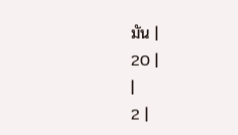มัน |
20 |
|
2 |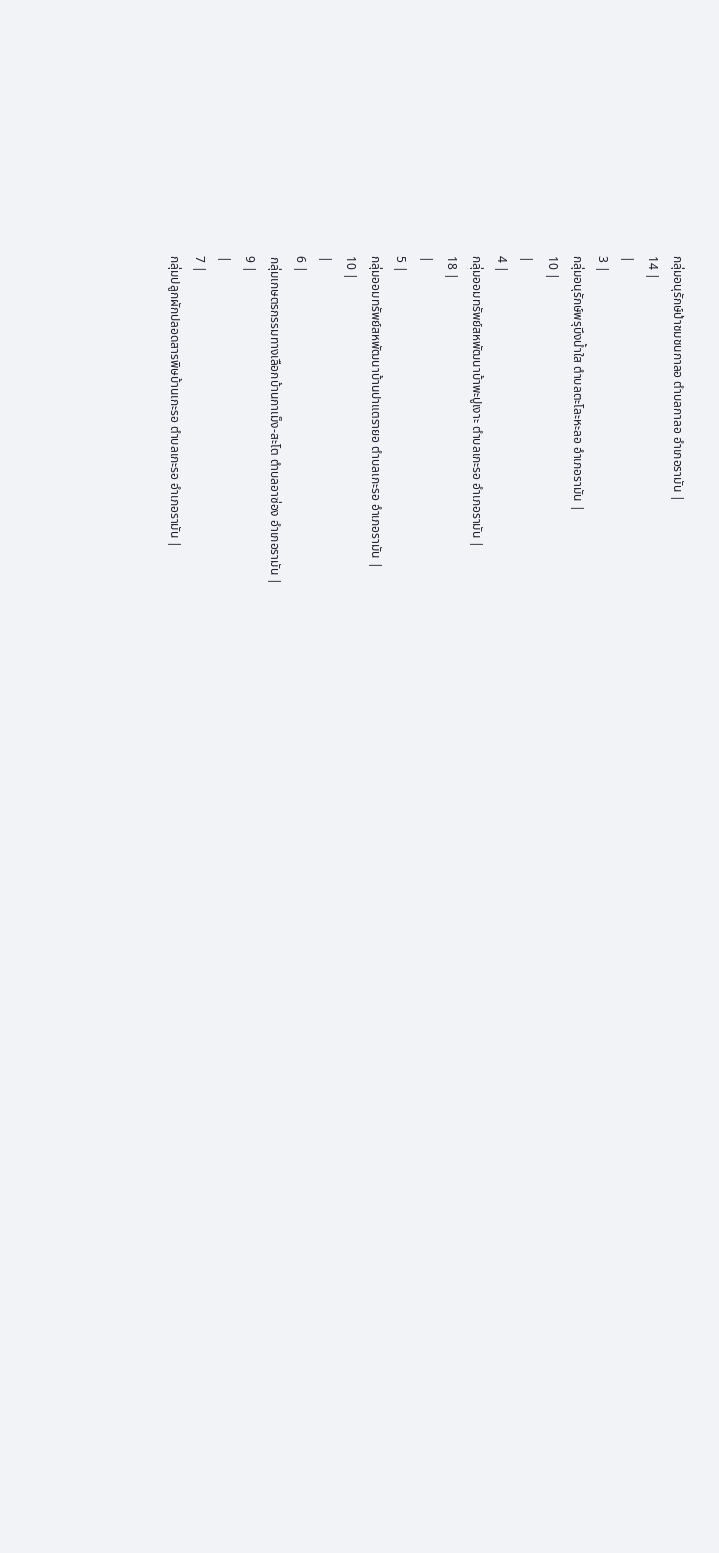กลุ่มอนุรักษ์ป่าชมชนกาลอ ตำบลกาลอ อำเภอรามัน |
14 |
|
3 |
กลุ่มอนุรักษ์พรุบึงน้ำใส ตำบลตะโละหะลอ อำเภอรามัน |
10 |
|
4 |
กลุ่มออมทรัพย์สหพัฒนาบ้าพะปูเงาะ ตำบลเกะรอ อำเภอรามัน |
18 |
|
5 |
กลุ่มออมทรัพย์สหพัฒนาบ้านปาแตรายอ ตำบลเกะรอ อำเภอรามัน |
10 |
|
6 |
กลุ่มเกษตรกรรมทางเลือกบ้านกาเม็ง-สะโต ตำบลอาซ่อง อำเภอรามัน |
9 |
|
7 |
กลุ่มปลูกผักปลอดสารพิษบ้านเกะรอ ตำบลเกะรอ อำเภอรามัน |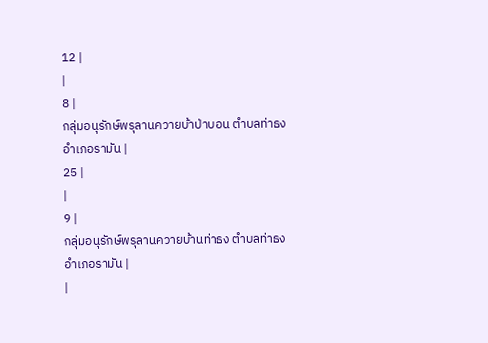12 |
|
8 |
กลุ่มอนุรักษ์พรุลานควายบ้าป่าบอน ตำบลท่าธง อำเภอรามัน |
25 |
|
9 |
กลุ่มอนุรักษ์พรุลานควายบ้านท่าธง ตำบลท่าธง อำเภอรามัน |
|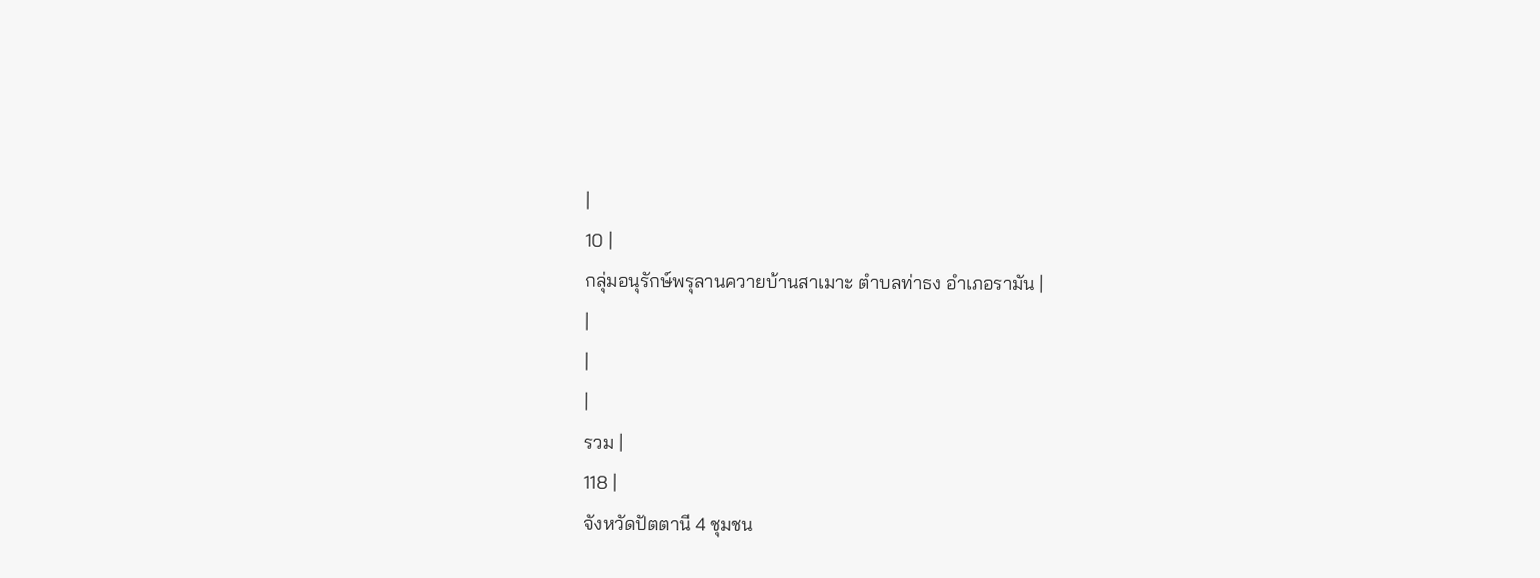|
10 |
กลุ่มอนุรักษ์พรุลานควายบ้านสาเมาะ ตำบลท่าธง อำเภอรามัน |
|
|
|
รวม |
118 |
จังหวัดปัตตานี 4 ชุมชน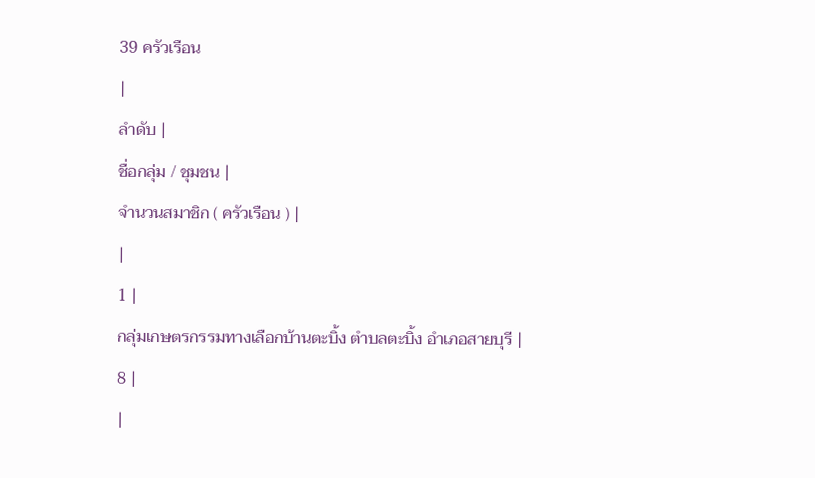39 ครัวเรือน
|
ลำดับ |
ชื่อกลุ่ม / ชุมชน |
จำนวนสมาชิก ( ครัวเรือน ) |
|
1 |
กลุ่มเกษตรกรรมทางเลือกบ้านตะบิ้ง ตำบลตะบิ้ง อำเภอสายบุรี |
8 |
|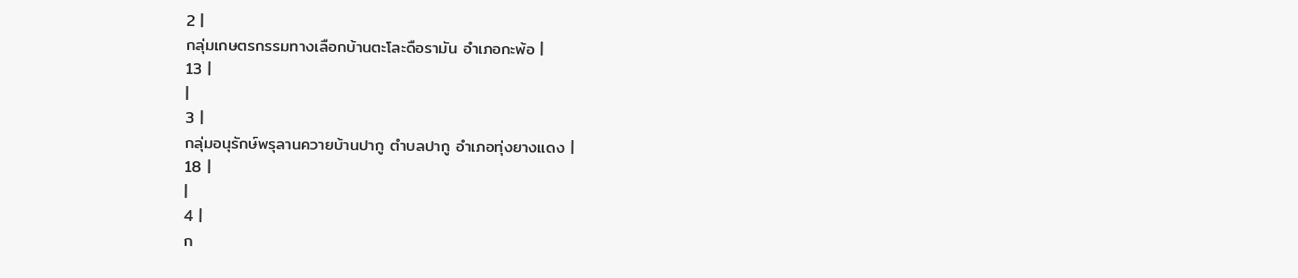2 |
กลุ่มเกษตรกรรมทางเลือกบ้านตะโละดือรามัน อำเภอกะพ้อ |
13 |
|
3 |
กลุ่มอนุรักษ์พรุลานควายบ้านปากู ตำบลปากู อำเภอทุ่งยางแดง |
18 |
|
4 |
ก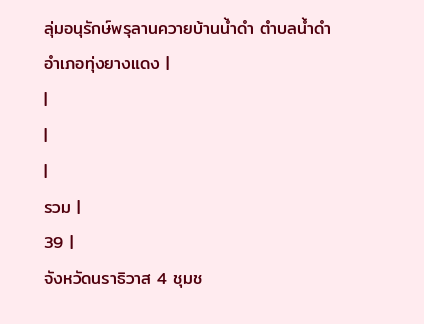ลุ่มอนุรักษ์พรุลานควายบ้านน้ำดำ ตำบลน้ำดำ อำเภอทุ่งยางแดง |
|
|
|
รวม |
39 |
จังหวัดนราธิวาส 4 ชุมช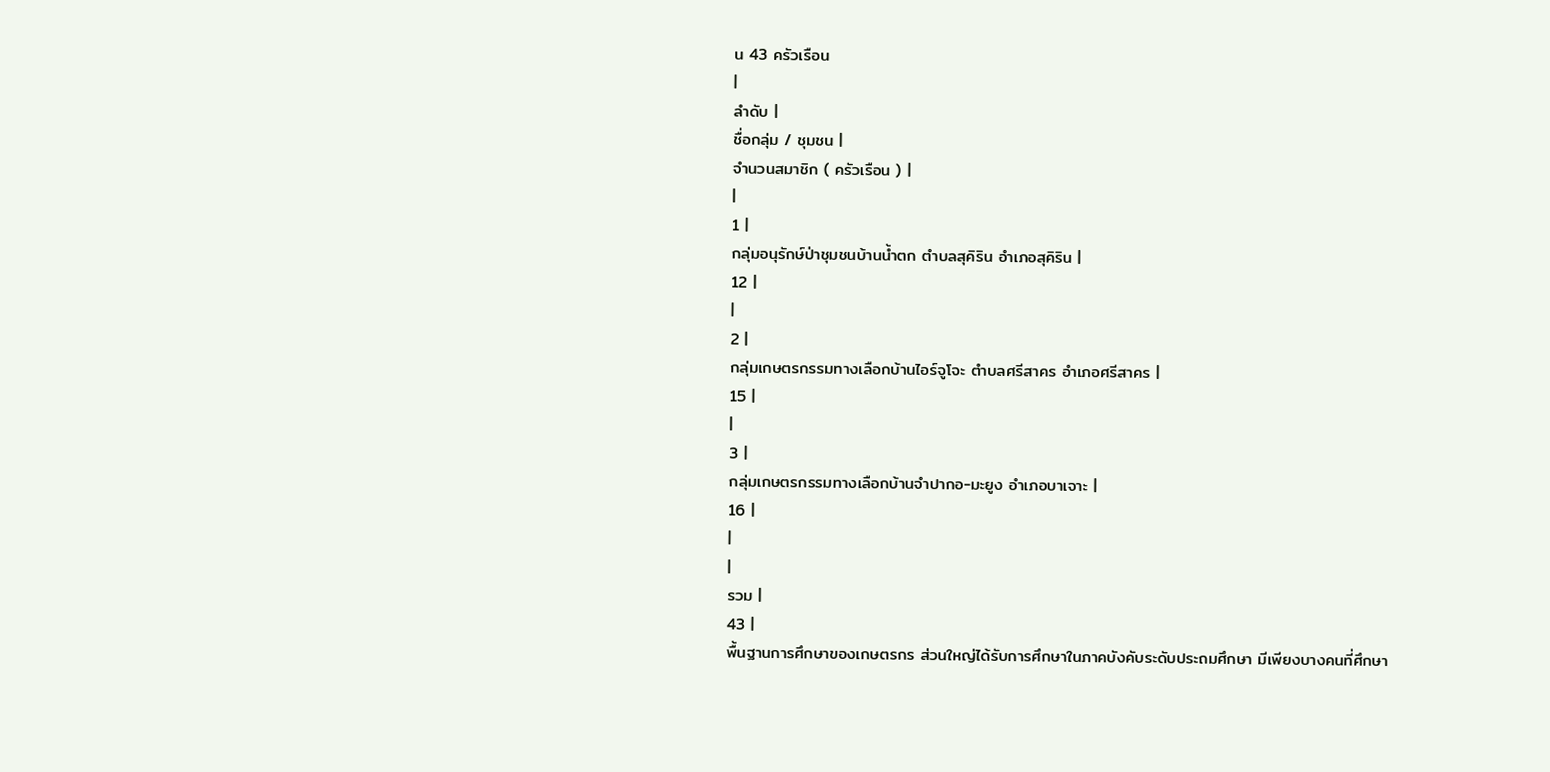น 43 ครัวเรือน
|
ลำดับ |
ชื่อกลุ่ม / ชุมชน |
จำนวนสมาชิก ( ครัวเรือน ) |
|
1 |
กลุ่มอนุรักษ์ป่าชุมชนบ้านน้ำตก ตำบลสุคิริน อำเภอสุคิริน |
12 |
|
2 |
กลุ่มเกษตรกรรมทางเลือกบ้านไอร์จูโจะ ตำบลศรีสาคร อำเภอศรีสาคร |
15 |
|
3 |
กลุ่มเกษตรกรรมทางเลือกบ้านจำปากอ-มะยูง อำเภอบาเจาะ |
16 |
|
|
รวม |
43 |
พื้นฐานการศึกษาของเกษตรกร ส่วนใหญ่ได้รับการศึกษาในภาคบังคับระดับประถมศึกษา มีเพียงบางคนที่ศึกษา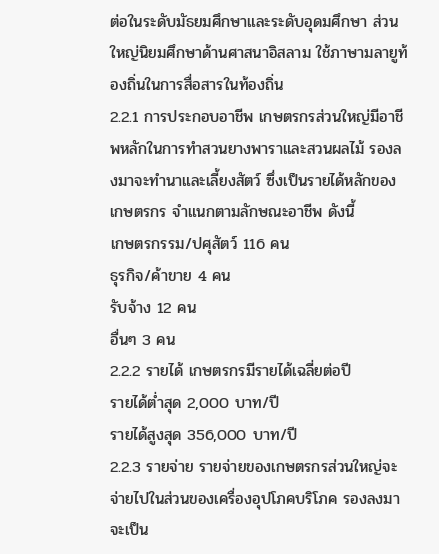ต่อในระดับมัธยมศึกษาและระดับอุดมศึกษา ส่วนใหญ่นิยมศึกษาด้านศาสนาอิสลาม ใช้ภาษามลายูท้องถิ่นในการสื่อสารในท้องถิ่น
2.2.1 การประกอบอาชีพ เกษตรกรส่วนใหญ่มีอาชีพหลักในการทำสวนยางพาราและสวนผลไม้ รองลงมาจะทำนาและเลี้ยงสัตว์ ซึ่งเป็นรายได้หลักของเกษตรกร จำแนกตามลักษณะอาชีพ ดังนี้
เกษตรกรรม/ปศุสัตว์ 116 คน
ธุรกิจ/ค้าขาย 4 คน
รับจ้าง 12 คน
อื่นๆ 3 คน
2.2.2 รายได้ เกษตรกรมีรายได้เฉลี่ยต่อปี
รายได้ต่ำสุด 2,000 บาท/ปี
รายได้สูงสุด 356,000 บาท/ปี
2.2.3 รายจ่าย รายจ่ายของเกษตรกรส่วนใหญ่จะจ่ายไปในส่วนของเครื่องอุปโภคบริโภค รองลงมาจะเป็น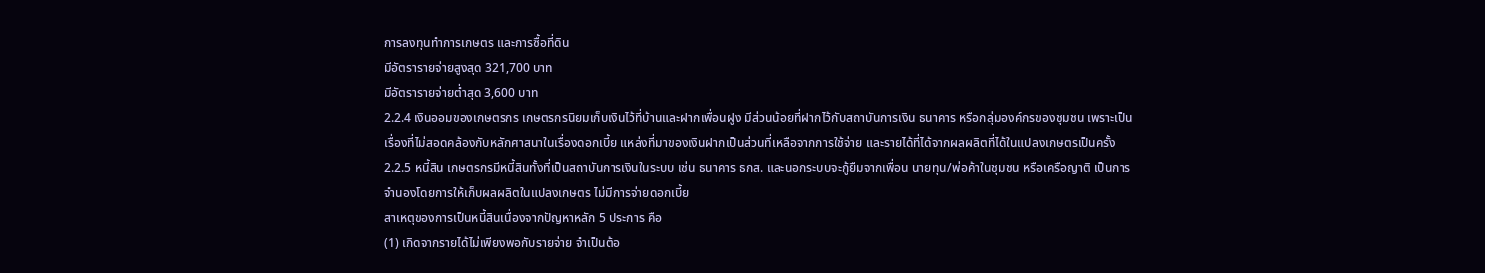การลงทุนทำการเกษตร และการซื้อที่ดิน
มีอัตรารายจ่ายสูงสุด 321,700 บาท
มีอัตรารายจ่ายต่ำสุด 3,600 บาท
2.2.4 เงินออมของเกษตรกร เกษตรกรนิยมเก็บเงินไว้ที่บ้านและฝากเพื่อนฝูง มีส่วนน้อยที่ฝากไว้กับสถาบันการเงิน ธนาคาร หรือกลุ่มองค์กรของชุมชน เพราะเป็นเรื่องที่ไม่สอดคล้องกับหลักศาสนาในเรื่องดอกเบี้ย แหล่งที่มาของเงินฝากเป็นส่วนที่เหลือจากการใช้จ่าย และรายได้ที่ได้จากผลผลิตที่ได้ในแปลงเกษตรเป็นครั้ง
2.2.5 หนี้สิน เกษตรกรมีหนี้สินทั้งที่เป็นสถาบันการเงินในระบบ เช่น ธนาคาร ธกส. และนอกระบบจะกู้ยืมจากเพื่อน นายทุน/พ่อค้าในชุมชน หรือเครือญาติ เป็นการจำนองโดยการให้เก็บผลผลิตในแปลงเกษตร ไม่มีการจ่ายดอกเบี้ย
สาเหตุของการเป็นหนี้สินเนื่องจากปัญหาหลัก 5 ประการ คือ
(1) เกิดจากรายได้ไม่เพียงพอกับรายจ่าย จำเป็นต้อ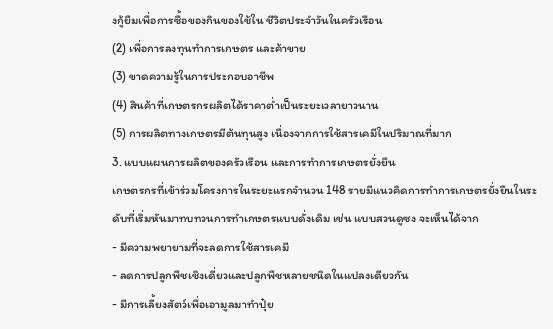งกู้ยืมเพื่อการซื้อของกินของใช้ใน ชีวิตประจำวันในครัวเรือน
(2) เพื่อการลงทุนทำการเกษตร และค้าขาย
(3) ขาดความรู้ในการประกอบอาชีพ
(4) สินค้าที่เกษตรกรผลิตได้ราคาต่ำเป็นระยะเวลายาวนาน
(5) การผลิตทางเกษตรมีต้นทุนสูง เนื่องจากการใช้สารเคมีในปริมาณที่มาก
3. แบบแผนการผลิตของครัวเรือน และการทำการเกษตรยั่งยืน
เกษตรกรที่เข้าร่วมโครงการในระยะแรกจำนวน 148 รายมีแนวคิดการทำการเกษตรยั่งยืนในระดับที่เริ่มหันมาทบทวนการทำเกษตรแบบดั่งเดิม เช่น แบบสวนดูซง จะเห็นได้จาก
- มีความพยายามที่จะลดการใช้สารเคมี
- ลดการปลูกพืชเชิงเดี่ยวและปลูกพืชหลายชนิดในแปลงเดียวกัน
- มีการเลี้ยงสัตว์เพื่อเอามูลมาทำปุ๋ย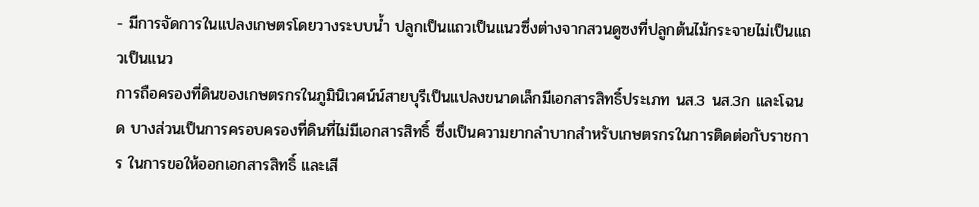- มีการจัดการในแปลงเกษตรโดยวางระบบน้ำ ปลูกเป็นแถวเป็นแนวซึ่งต่างจากสวนดูซงที่ปลูกต้นไม้กระจายไม่เป็นแถวเป็นแนว
การถือครองที่ดินของเกษตรกรในภูมินิเวศน์น์สายบุรีเป็นแปลงขนาดเล็กมีเอกสารสิทธิ์ประเภท นส.3 นส.3ก และโฉนด บางส่วนเป็นการครอบครองที่ดินที่ไม่มีเอกสารสิทธิ์ ซึ่งเป็นความยากลำบากสำหรับเกษตรกรในการติดต่อกับราชการ ในการขอให้ออกเอกสารสิทธิ์ และเสี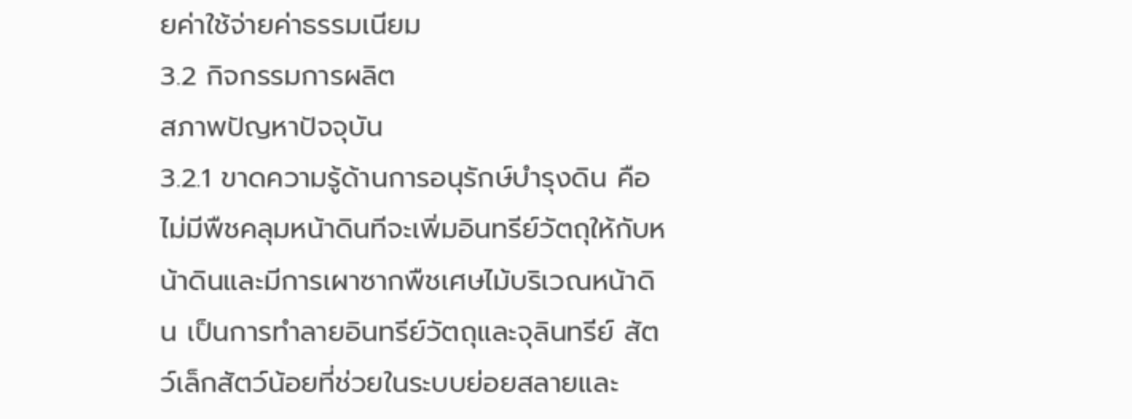ยค่าใช้จ่ายค่าธรรมเนียม
3.2 กิจกรรมการผลิต
สภาพปัญหาปัจจุบัน
3.2.1 ขาดความรู้ด้านการอนุรักษ์บำรุงดิน คือ ไม่มีพืชคลุมหน้าดินทีจะเพิ่มอินทรีย์วัตถุให้กับหน้าดินและมีการเผาซากพืชเศษไม้บริเวณหน้าดิน เป็นการทำลายอินทรีย์วัตถุและจุลินทรีย์ สัตว์เล็กสัตว์น้อยที่ช่วยในระบบย่อยสลายและ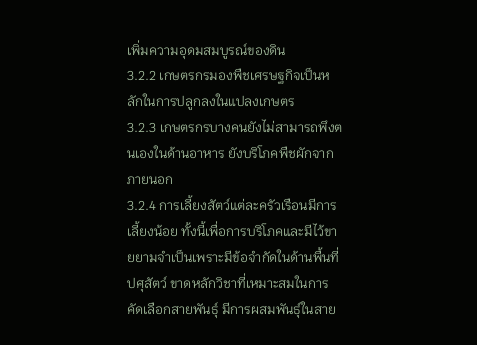เพิ่มความอุดมสมบูรณ์ของดิน
3.2.2 เกษตรกรมองพืชเศรษฐกิจเป็นหลักในการปลูกลงในแปลงเกษตร
3.2.3 เกษตรกรบางคนยังไม่สามารถพึงตนเองในด้านอาหาร ยังบริโภคพืชผักจากภายนอก
3.2.4 การเลี้ยงสัตว์แต่ละครัวเรือนมีการเลี้ยงน้อย ทั้งนี้เพื่อการบริโภคและมีไว้ขายยามจำเป็นเพราะมีข้อจำกัดในด้านพื้นที่ปศุสัตว์ ขาดหลักวิชาที่เหมาะสมในการคัดเลือกสายพันธุ์ มีการผสมพันธุ์ในสาย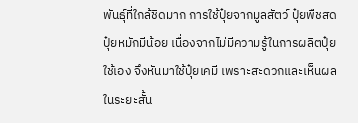พันธุ์ที่ใกล้ชิดมาก การใช้ปุ๋ยจากมูลสัตว์ ปุ๋ยพืชสด ปุ๋ยหมักมีน้อย เนื่องจากไม่มีความรู้ในการผลิตปุ๋ยใช้เอง จึงหันมาใช้ปุ๋ยเคมี เพราะสะดวกและเห็นผลในระยะสั้น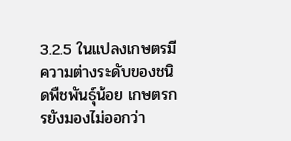3.2.5 ในแปลงเกษตรมีความต่างระดับของชนิดพืชพันธุ์น้อย เกษตรกรยังมองไม่ออกว่า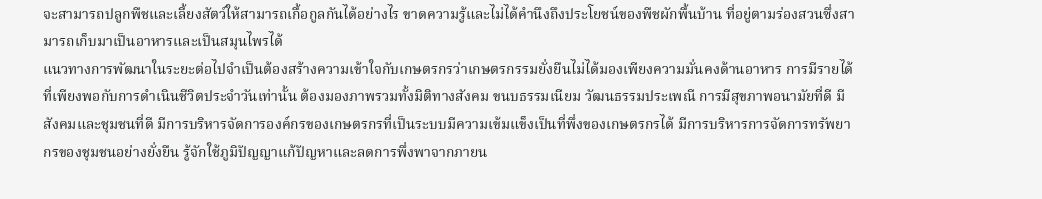จะสามารถปลูกพืชและเลี้ยงสัตว์ให้สามารถเกื้อกูลกันได้อย่างไร ขาดความรู้และไม่ได้คำนึงถึงประโยชน์ของพืชผักพื้นบ้าน ที่อยู่ตามร่องสวนซึ่งสามารถเก็บมาเป็นอาหารและเป็นสมุนไพรได้
แนวทางการพัฒนาในระยะต่อไปจำเป็นต้องสร้างความเข้าใจกับเกษตรกรว่าเกษตรกรรมยั่งยืนไม่ได้มองเพียงความมั่นคงด้านอาหาร การมีรายได้ที่เพียงพอกับการดำเนินชีวิตประจำวันเท่านั้น ต้องมองภาพรวมทั้งมิติทางสังคม ขนบธรรมเนียม วัฒนธรรมประเพณี การมีสุขภาพอนามัยที่ดี มีสังคมและชุมชนที่ดี มีการบริหารจัดการองค์กรของเกษตรกรที่เป็นระบบมีความเข้มแข็งเป็นที่พึ่งของเกษตรกรได้ มีการบริหารการจัดการทรัพยากรของชุมชนอย่างยั่งยืน รู้จักใช้ภูมิปัญญาแก้ปัญหาและลดการพึ่งพาจากภายน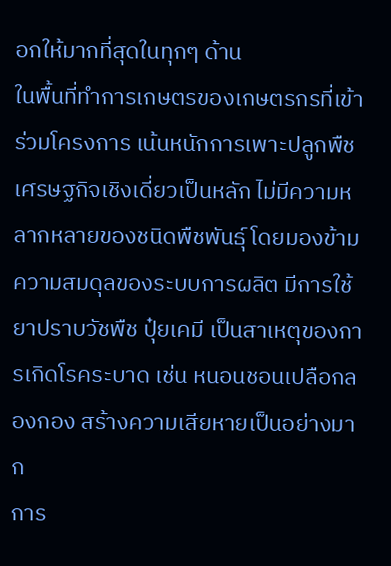อกให้มากที่สุดในทุกๆ ด้าน
ในพื้นที่ทำการเกษตรของเกษตรกรที่เข้าร่วมโครงการ เน้นหนักการเพาะปลูกพืชเศรษฐกิจเชิงเดี่ยวเป็นหลัก ไม่มีความหลากหลายของชนิดพืชพันธุ์ โดยมองข้ามความสมดุลของระบบการผลิต มีการใช้ยาปราบวัชพืช ปุ๋ยเคมี เป็นสาเหตุของการเกิดโรคระบาด เช่น หนอนชอนเปลือกลองกอง สร้างความเสียหายเป็นอย่างมาก
การ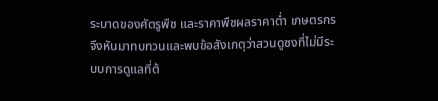ระบาดของศัตรูพืช และราคาพืชผลราคาต่ำ เกษตรกรจึงหันมาทบทวนและพบข้อสังเกตุว่าสวนดูซงที่ไม่มีระบบการดูแลที่ต้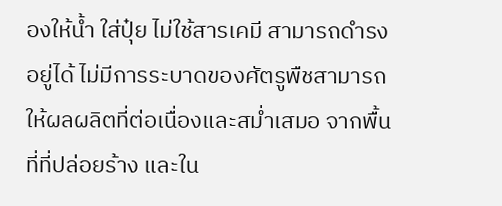องให้น้ำ ใส่ปุ๋ย ไม่ใช้สารเคมี สามารถดำรงอยู่ได้ ไม่มีการระบาดของศัตรูพืชสามารถให้ผลผลิตที่ต่อเนื่องและสม่ำเสมอ จากพื้นที่ที่ปล่อยร้าง และใน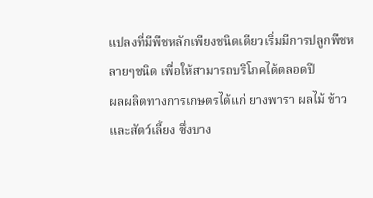แปลงที่มีพืชหลักเพียงชนิดเดียวเริ่มมีการปลูกพืชหลายๆชนิด เพื่อให้สามารถบริโภคได้ตลอดปี
ผลผลิตทางการเกษตรได้แก่ ยางพารา ผลไม้ ข้าว และสัตว์เลี้ยง ซึ่งบาง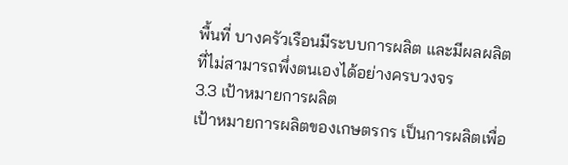พื้นที่ บางครัวเรือนมีระบบการผลิต และมีผลผลิตที่ไม่สามารถพึ่งตนเองได้อย่างครบวงจร
3.3 เป้าหมายการผลิต
เป้าหมายการผลิตของเกษตรกร เป็นการผลิตเพื่อ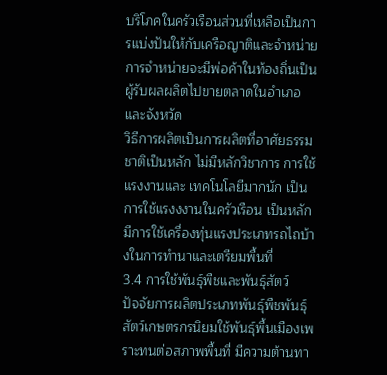บริโภคในครัวเรือนส่วนที่เหลือเป็นการแบ่งปันให้กับเครือญาติและจำหน่าย การจำหน่ายจะมีพ่อค้าในท้องถิ่นเป็นผู้รับผลผลิตไปขายตลาดในอำเภอ และจังหวัด
วิธีการผลิตเป็นการผลิตที่อาศัยธรรมชาติเป็นหลัก ไม่มีหลักวิชาการ การใช้แรงงานและ เทคโนโลยีมากนัก เป็นการใช้แรงงงานในครัวเรือน เป็นหลัก มีการใช้เครื่องทุ่นแรงประเภทรถไถบ้างในการทำนาและเตรียมพื้นที่
3.4 การใช้พันธุ์พืชและพันธุ์สัตว์
ปัจจัยการผลิตประเภทพันธุ์พืชพันธุ์สัตว์เกษตรกรนิยมใช้พันธุ์พื้นเมืองเพราะทนต่อสภาพพื้นที่ มีความต้านทา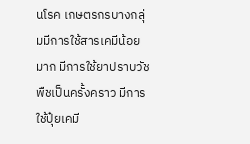นโรค เกษตรกรบางกลุ่มมีการใช้สารเคมีน้อยมาก มีการใช้ยาปราบวัชพืชเป็นครั้งคราว มีการใช้ปุ๋ยเคมี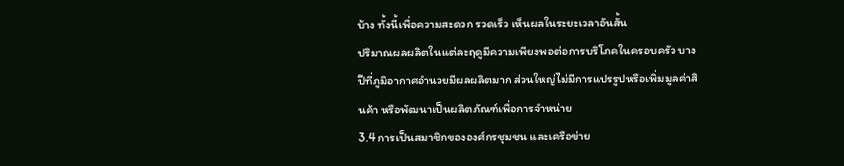บ้าง ทั้งนี้เพื่อความสะดวก รวดเร็ว เห็นผลในระยะเวลาอันสั้น
ปริมาณผลผลิตในแต่ละฤดูมีความเพียงพอต่อการบริโภคในครอบครัว บางปีที่ภูมิอากาศอำนวยมีผลผลิตมาก ส่วนใหญ่ไม่มีการแปรรูปหรือเพิ่มมูลค่าสินค้า หรือพัฒนาเป็นผลิตภัณฑ์เพื่อการจำหน่าย
3.4 การเป็นสมาชิกขององศ์กรชุมชน และเครือข่าย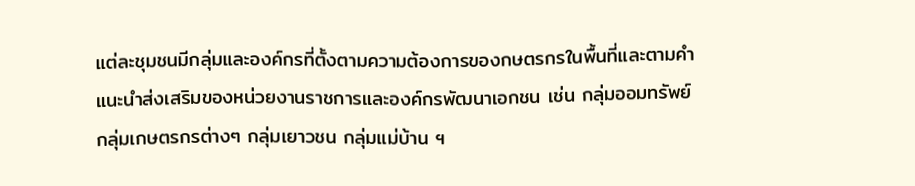แต่ละชุมชนมีกลุ่มและองค์กรที่ตั้งตามความต้องการของกษตรกรในพื้นที่และตามคำแนะนำส่งเสริมของหน่วยงานราชการและองค์กรพัฒนาเอกชน เช่น กลุ่มออมทรัพย์ กลุ่มเกษตรกรต่างๆ กลุ่มเยาวชน กลุ่มแม่บ้าน ฯ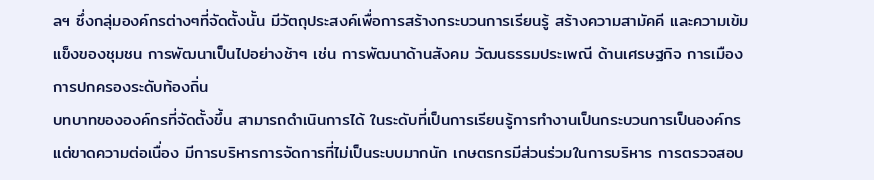ลฯ ซึ่งกลุ่มองค์กรต่างๆที่จัดตั้งนั้น มีวัตถุประสงค์เพื่อการสร้างกระบวนการเรียนรู้ สร้างความสามัคคี และความเข้มแข็งของชุมชน การพัฒนาเป็นไปอย่างช้าๆ เช่น การพัฒนาด้านสังคม วัฒนธรรมประเพณี ด้านเศรษฐกิจ การเมืองการปกครองระดับท้องถิ่น
บทบาทขององค์กรที่จัดตั้งขึ้น สามารถดำเนินการได้ ในระดับที่เป็นการเรียนรู้การทำงานเป็นกระบวนการเป็นองค์กร แต่ขาดความต่อเนื่อง มีการบริหารการจัดการที่ไม่เป็นระบบมากนัก เกษตรกรมีส่วนร่วมในการบริหาร การตรวจสอบ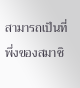สามารถเป็นที่พึ่งของสมาชิ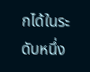กได้ในระดับหนึ่ง